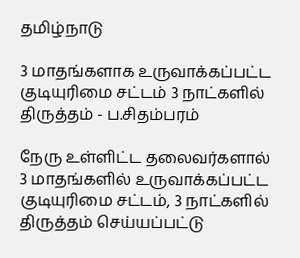தமிழ்நாடு

3 மாதங்களாக உருவாக்கப்பட்ட குடியுரிமை சட்டம் 3 நாட்களில் திருத்தம் - ப.சிதம்பரம்

நேரு உள்ளிட்ட தலைவர்களால் 3 மாதங்களில் உருவாக்கப்பட்ட குடியுரிமை சட்டம், 3 நாட்களில் திருத்தம் செய்யப்பட்டு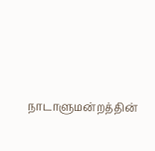நாடாளுமன்றத்தின்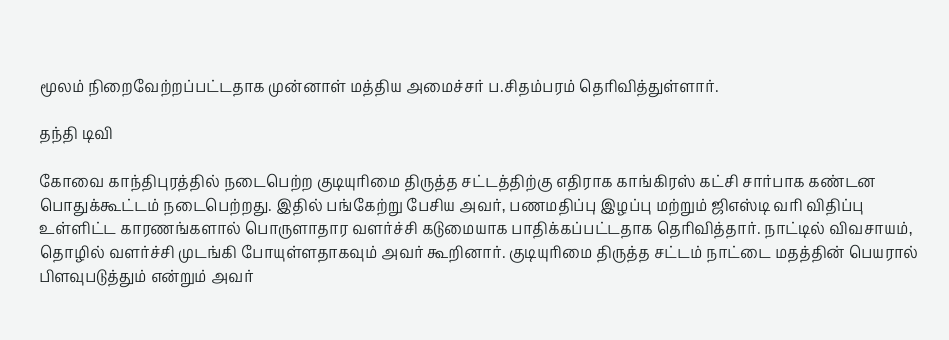மூலம் நிறைவேற்றப்பட்டதாக முன்னாள் மத்திய அமைச்சர் ப.சிதம்பரம் தெரிவித்துள்ளார்.

தந்தி டிவி

கோவை காந்திபுரத்தில் நடைபெற்ற குடியுரிமை திருத்த சட்டத்திற்கு எதிராக காங்கிரஸ் கட்சி சார்பாக கண்டன பொதுக்கூட்டம் நடைபெற்றது. இதில் பங்கேற்று பேசிய அவர், பணமதிப்பு இழப்பு மற்றும் ஜிஎஸ்டி வரி விதிப்பு உள்ளிட்ட காரணங்களால் பொருளாதார வளர்ச்சி கடுமையாக பாதிக்கப்பட்டதாக தெரிவித்தார். நாட்டில் விவசாயம், தொழில் வளர்ச்சி முடங்கி போயுள்ளதாகவும் அவர் கூறினார். குடியுரிமை திருத்த சட்டம் நாட்டை மதத்தின் பெயரால் பிளவுபடுத்தும் என்றும் அவர்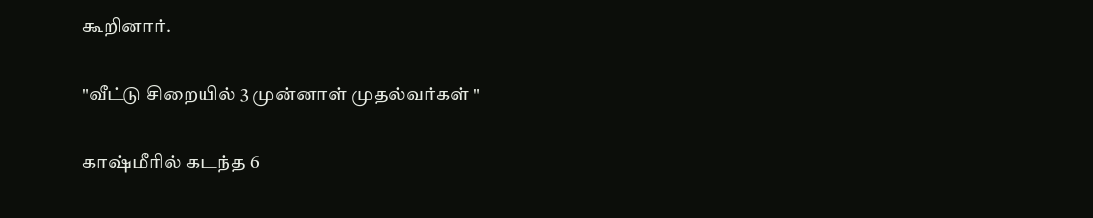கூறினார்.

"வீட்டு சிறையில் 3 முன்னாள் முதல்வர்கள் "

காஷ்மீரில் கடந்த 6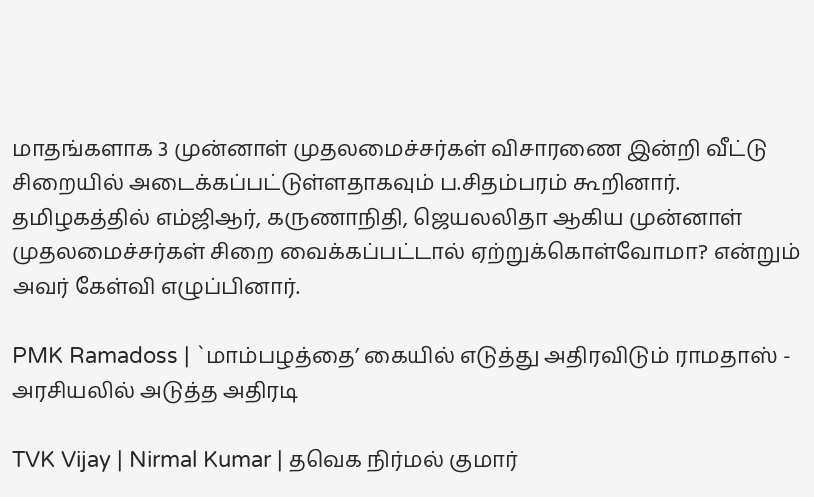மாதங்களாக 3 முன்னாள் முதலமைச்சர்கள் விசாரணை இன்றி வீட்டு சிறையில் அடைக்கப்பட்டுள்ளதாகவும் ப.சிதம்பரம் கூறினார். தமிழகத்தில் எம்ஜிஆர், கருணாநிதி, ஜெயலலிதா ஆகிய முன்னாள் முதலமைச்சர்கள் சிறை வைக்கப்பட்டால் ஏற்றுக்கொள்வோமா? என்றும் அவர் கேள்வி எழுப்பினார்.

PMK Ramadoss | `மாம்பழத்தை’ கையில் எடுத்து அதிரவிடும் ராமதாஸ் - அரசியலில் அடுத்த அதிரடி

TVK Vijay | Nirmal Kumar | தவெக நிர்மல் குமார்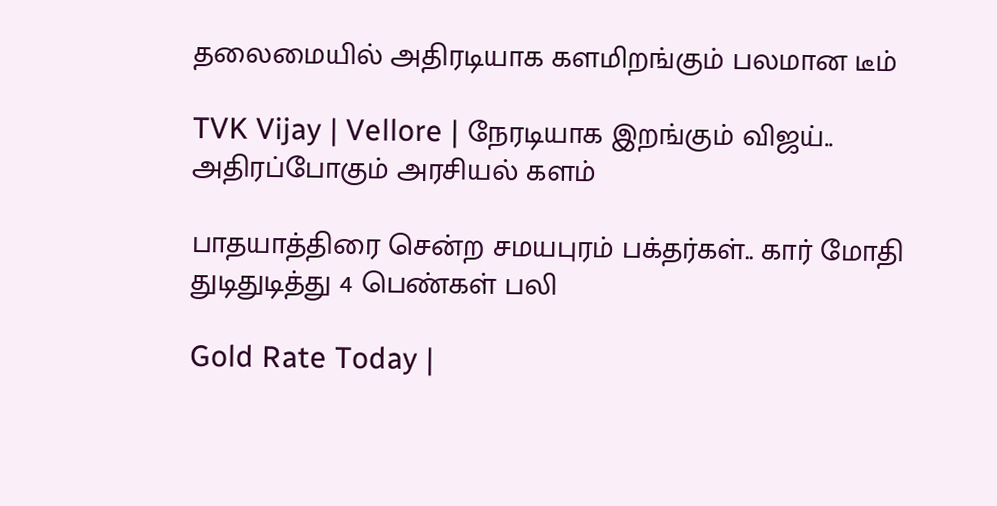தலைமையில் அதிரடியாக களமிறங்கும் பலமான டீம்

TVK Vijay | Vellore | நேரடியாக இறங்கும் விஜய்.. அதிரப்போகும் அரசியல் களம்

பாதயாத்திரை சென்ற சமயபுரம் பக்தர்கள்.. கார் மோதி துடிதுடித்து 4 பெண்கள் பலி

Gold Rate Today |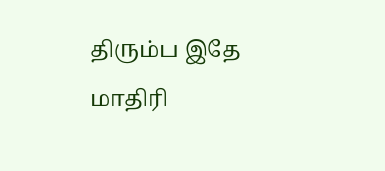திரும்ப இதே மாதிரி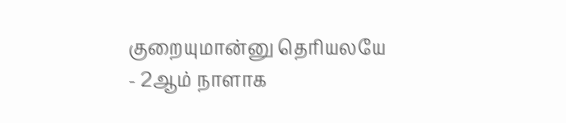குறையுமான்னு தெரியலயே - 2ஆம் நாளாக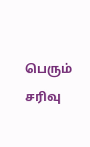பெரும் சரிவு